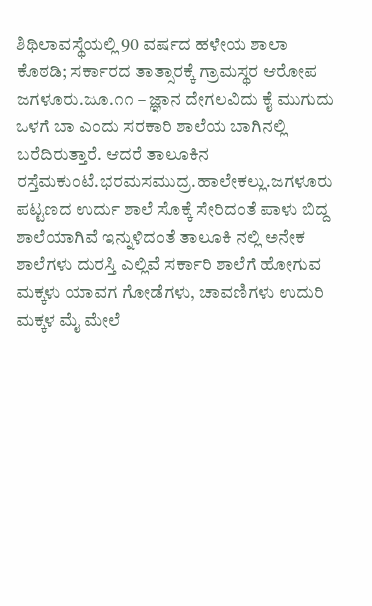ಶಿಥಿಲಾವಸ್ಥೆಯಲ್ಲಿ 90 ವರ್ಷದ ಹಳೇಯ ಶಾಲಾ ಕೊಠಡಿ; ಸರ್ಕಾರದ ತಾತ್ಸಾರಕ್ಕೆ ಗ್ರಾಮಸ್ಥರ ಆರೋಪ
ಜಗಳೂರು.ಜೂ.೧೧ – ಜ್ಞಾನ ದೇಗಲವಿದು ಕೈ ಮುಗುದು ಒಳಗೆ ಬಾ ಎಂದು ಸರಕಾರಿ ಶಾಲೆಯ ಬಾಗಿನಲ್ಲಿ ಬರೆದಿರುತ್ತಾರೆ. ಆದರೆ ತಾಲೂಕಿನ ರಸ್ತೆಮಕುಂಟೆ.ಭರಮಸಮುದ್ರ.ಹಾಲೇಕಲ್ಲು.ಜಗಳೂರು ಪಟ್ಟಣದ ಉರ್ದು ಶಾಲೆ ಸೊಕ್ಕೆ ಸೇರಿದಂತೆ ಪಾಳು ಬಿದ್ದ ಶಾಲೆಯಾಗಿವೆ ಇನ್ನುಳಿದಂತೆ ತಾಲೂಕಿ ನಲ್ಲಿ ಅನೇಕ ಶಾಲೆಗಳು ದುರಸ್ತಿ ಎಲ್ಲಿವೆ ಸರ್ಕಾರಿ ಶಾಲೆಗೆ ಹೋಗುವ ಮಕ್ಕಳು ಯಾವಗ ಗೋಡೆಗಳು, ಚಾವಣಿಗಳು ಉದುರಿ ಮಕ್ಕಳ ಮೈ ಮೇಲೆ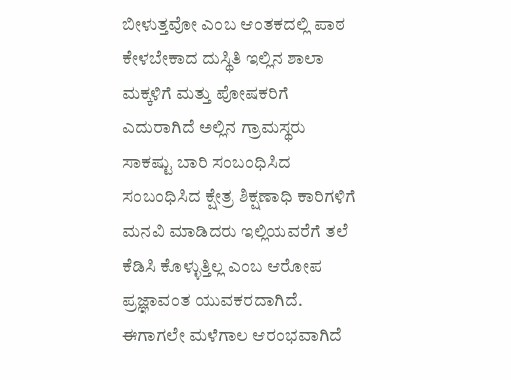ಬೀಳುತ್ತವೋ ಎಂಬ ಆಂತಕದಲ್ಲಿ ಪಾಠ ಕೇಳಬೇಕಾದ ದುಸ್ಥಿತಿ ಇಲ್ಲಿನ ಶಾಲಾ ಮಕ್ಕಳಿಗೆ ಮತ್ತು ಪೋಷಕರಿಗೆ ಎದುರಾಗಿದೆ ಅಲ್ಲಿನ ಗ್ರಾಮಸ್ಥರು ಸಾಕಷ್ಟು ಬಾರಿ ಸಂಬಂಧಿಸಿದ ಸಂಬಂಧಿಸಿದ ಕ್ಷೇತ್ರ ಶಿಕ್ಷಣಾಧಿ ಕಾರಿಗಳಿಗೆ ಮನವಿ ಮಾಡಿದರು ಇಲ್ಲಿಯವರೆಗೆ ತಲೆ ಕೆಡಿಸಿ ಕೊಳ್ಳುತ್ತಿಲ್ಲ ಎಂಬ ಆರೋಪ ಪ್ರಜ್ಞಾವಂತ ಯುವಕರದಾಗಿದೆ. ಈಗಾಗಲೇ ಮಳೆಗಾಲ ಆರಂಭವಾಗಿದೆ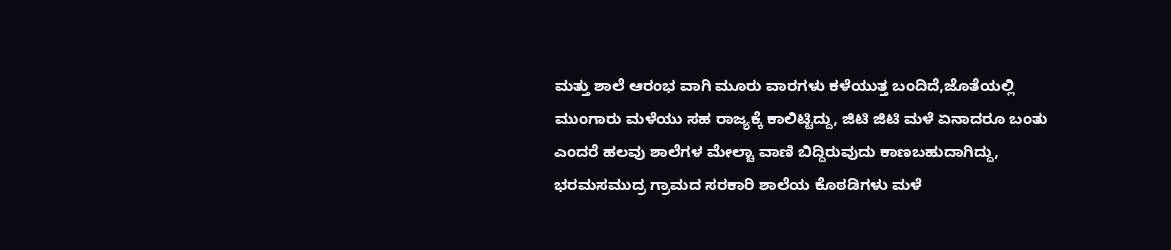ಮತ್ತು ಶಾಲೆ ಆರಂಭ ವಾಗಿ ಮೂರು ವಾರಗಳು ಕಳೆಯುತ್ತ ಬಂದಿದೆ,ಜೊತೆಯಲ್ಲಿ ಮುಂಗಾರು ಮಳೆಯು ಸಹ ರಾಜ್ಯಕ್ಕೆ ಕಾಲಿಟ್ಟಿದ್ದು, ಜಿಟಿ ಜಿಟಿ ಮಳೆ ಏನಾದರೂ ಬಂತು ಎಂದರೆ ಹಲವು ಶಾಲೆಗಳ ಮೇಲ್ಚಾ ವಾಣಿ ಬಿದ್ದಿರುವುದು ಕಾಣಬಹುದಾಗಿದ್ದು, ಭರಮಸಮುದ್ರ ಗ್ರಾಮದ ಸರಕಾರಿ ಶಾಲೆಯ ಕೊಠಡಿಗಳು ಮಳೆ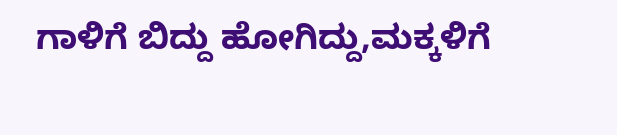ಗಾಳಿಗೆ ಬಿದ್ದು ಹೋಗಿದ್ದು,ಮಕ್ಕಳಿಗೆ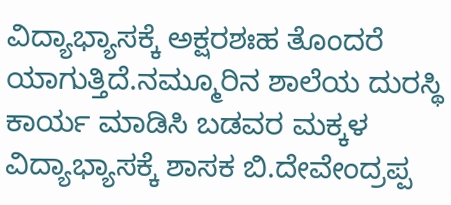ವಿದ್ಯಾಭ್ಯಾಸಕ್ಕೆ ಅಕ್ಷರಶಃಹ ತೊಂದರೆ ಯಾಗುತ್ತಿದೆ.ನಮ್ಮೂರಿನ ಶಾಲೆಯ ದುರಸ್ಥಿ ಕಾರ್ಯ ಮಾಡಿಸಿ ಬಡವರ ಮಕ್ಕಳ ವಿದ್ಯಾಭ್ಯಾಸಕ್ಕೆ ಶಾಸಕ ಬಿ.ದೇವೇಂದ್ರಪ್ಪ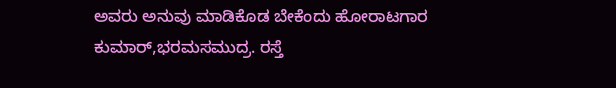ಅವರು ಅನುವು ಮಾಡಿಕೊಡ ಬೇಕೆಂದು ಹೋರಾಟಗಾರ ಕುಮಾರ್,ಭರಮಸಮುದ್ರ. ರಸ್ತೆ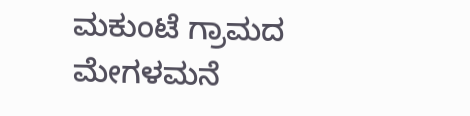ಮಕುಂಟೆ ಗ್ರಾಮದ ಮೇಗಳಮನೆ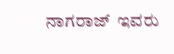ನಾಗರಾಜ್  ಇವರು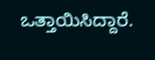ಒತ್ತಾಯಿಸಿದ್ದಾರೆ.